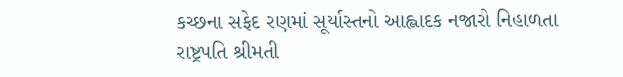કચ્છના સફેદ રણમાં સૂર્યાસ્તનો આહ્લાદક નજારો નિહાળતા રાષ્ટ્રપતિ શ્રીમતી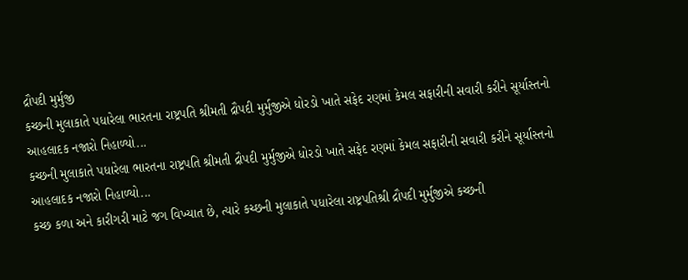દ્રૌપદી મુર્મુજી
કચ્છની મુલાકાતે પધારેલા ભારતના રાષ્ટ્રપતિ શ્રીમતી દ્રૌપદી મુર્મુજીએ ધોરડો ખાતે સફેદ રણમાં કેમલ સફારીની સવારી કરીને સૂર્યાસ્તનો આહલાદક નજારો નિહાળ્યો...
કચ્છની મુલાકાતે પધારેલા ભારતના રાષ્ટ્રપતિ શ્રીમતી દ્રૌપદી મુર્મુજીએ ધોરડો ખાતે સફેદ રણમાં કેમલ સફારીની સવારી કરીને સૂર્યાસ્તનો આહલાદક નજારો નિહાળ્યો...
કચ્છ કળા અને કારીગરી માટે જગ વિખ્યાત છે, ત્યારે કચ્છની મુલાકાતે પધારેલા રાષ્ટ્રપતિશ્રી દ્રૌપદી મુર્મુજીએ કચ્છની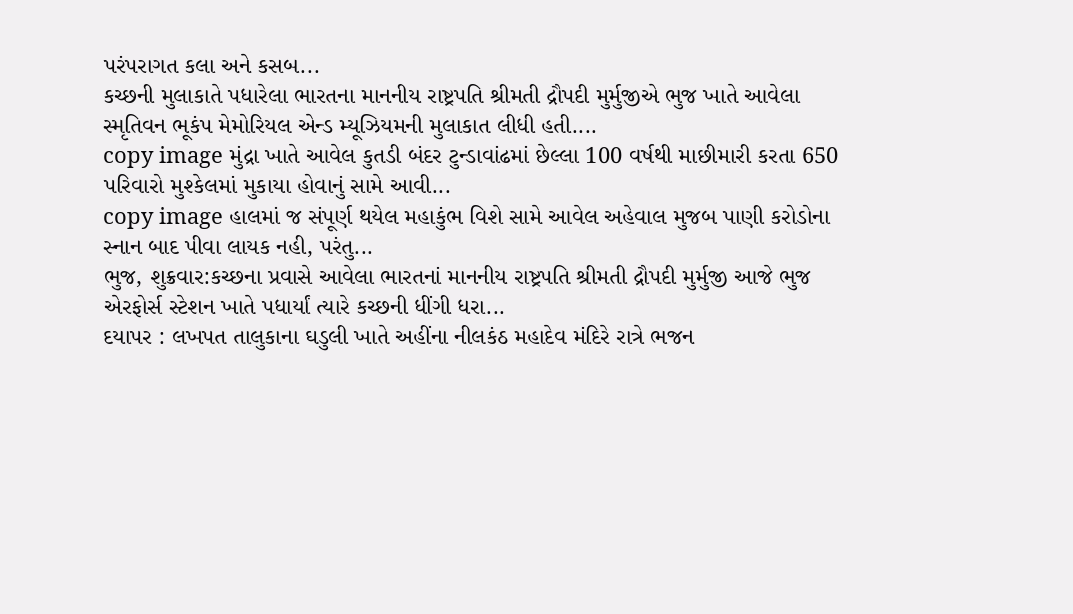પરંપરાગત કલા અને કસબ...
કચ્છની મુલાકાતે પધારેલા ભારતના માનનીય રાષ્ટ્રપતિ શ્રીમતી દ્રૌપદી મુર્મુજીએ ભુજ ખાતે આવેલા સ્મૃતિવન ભૂકંપ મેમોરિયલ એન્ડ મ્યૂઝિયમની મુલાકાત લીધી હતી....
copy image મુંદ્રા ખાતે આવેલ કુતડી બંદર ટુન્ડાવાંઢમાં છેલ્લા 100 વર્ષથી માછીમારી કરતા 650 પરિવારો મુશ્કેલમાં મુકાયા હોવાનું સામે આવી...
copy image હાલમાં જ સંપૂર્ણ થયેલ મહાકુંભ વિશે સામે આવેલ અહેવાલ મુજબ પાણી કરોડોના સ્નાન બાદ પીવા લાયક નહી, પરંતુ...
ભુજ, શુક્રવાર:કચ્છના પ્રવાસે આવેલા ભારતનાં માનનીય રાષ્ટ્રપતિ શ્રીમતી દ્રૌપદી મુર્મુજી આજે ભુજ એરફોર્સ સ્ટેશન ખાતે પધાર્યાં ત્યારે કચ્છની ધીંગી ધરા...
દયાપર : લખપત તાલુકાના ઘડુલી ખાતે અહીંના નીલકંઠ મહાદેવ મંદિરે રાત્રે ભજન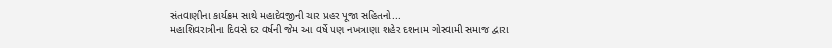સંતવાણીના કાર્યક્રમ સાથે મહાદેવજીની ચાર પ્રહર પૂજા સહિતનો...
મહાશિવરાત્રીના દિવસે દર વર્ષની જેમ આ વર્ષે પણ નખત્રાણા શહેર દશનામ ગોસ્વામી સમાજ દ્વારા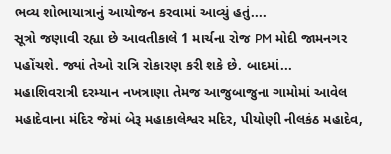ભવ્ય શોભાયાત્રાનું આયોજન કરવામાં આવ્યું હતું....
સૂત્રો જણાવી રહ્યા છે આવતીકાલે 1 માર્ચના રોજ PM મોદી જામનગર પહોંચશે. જ્યાં તેઓ રાત્રિ રોકારણ કરી શકે છે. બાદમાં...
મહાશિવરાત્રી દરમ્યાન નખત્રાણા તેમજ આજુબાજુના ગામોમાં આવેલ મહાદેવાના મંદિર જેમાં બેરૂ મહાકાલેશ્વર મદિર, પીયોણી નીલકંઠ મહાદેવ,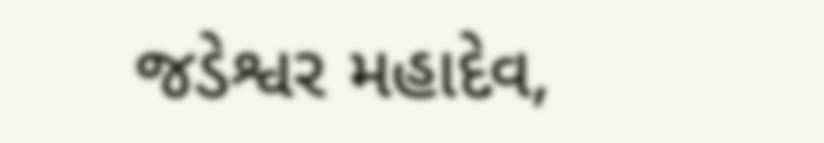જડેશ્વર મહાદેવ,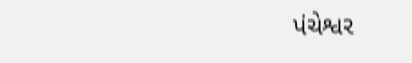પંચેશ્વર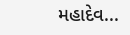મહાદેવ...